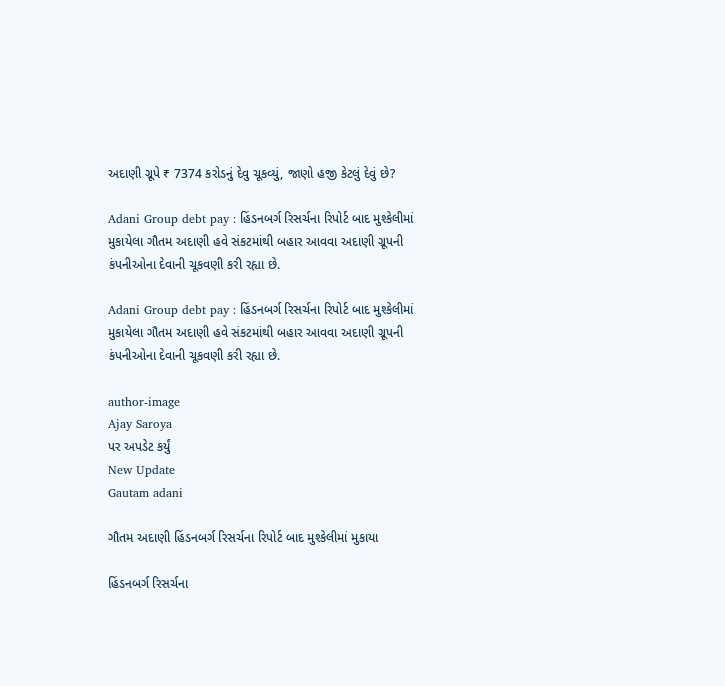અદાણી ગ્રૂપે ₹ 7374 કરોડનું દેવુ ચૂકવ્યું, જાણો હજી કેટલું દેવું છે?

Adani Group debt pay : હિંડનબર્ગ રિસર્ચના રિપોર્ટ બાદ મુશ્કેલીમાં મુકાયેલા ગૌતમ અદાણી હવે સંકટમાંથી બહાર આવવા અદાણી ગ્રૂપની કંપનીઓના દેવાની ચૂકવણી કરી રહ્યા છે.

Adani Group debt pay : હિંડનબર્ગ રિસર્ચના રિપોર્ટ બાદ મુશ્કેલીમાં મુકાયેલા ગૌતમ અદાણી હવે સંકટમાંથી બહાર આવવા અદાણી ગ્રૂપની કંપનીઓના દેવાની ચૂકવણી કરી રહ્યા છે.

author-image
Ajay Saroya
પર અપડેટ કર્યું
New Update
Gautam adani

ગૌતમ અદાણી હિંડનબર્ગ રિસર્ચના રિપોર્ટ બાદ મુશ્કેલીમાં મુકાયા

હિંડનબર્ગ રિસર્ચના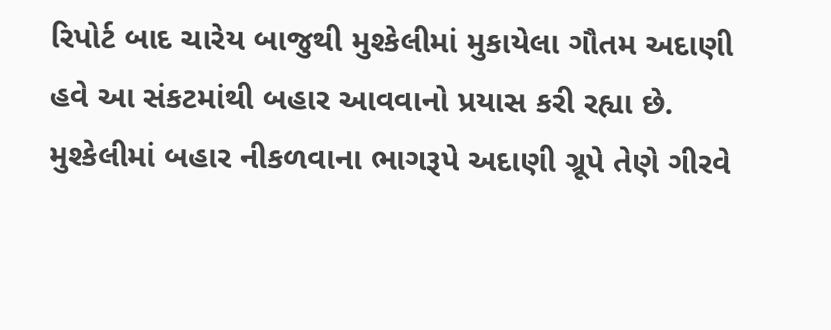રિપોર્ટ બાદ ચારેય બાજુથી મુશ્કેલીમાં મુકાયેલા ગૌતમ અદાણી હવે આ સંકટમાંથી બહાર આવવાનો પ્રયાસ કરી રહ્યા છે. મુશ્કેલીમાં બહાર નીકળવાના ભાગરૂપે અદાણી ગ્રૂપે તેણે ગીરવે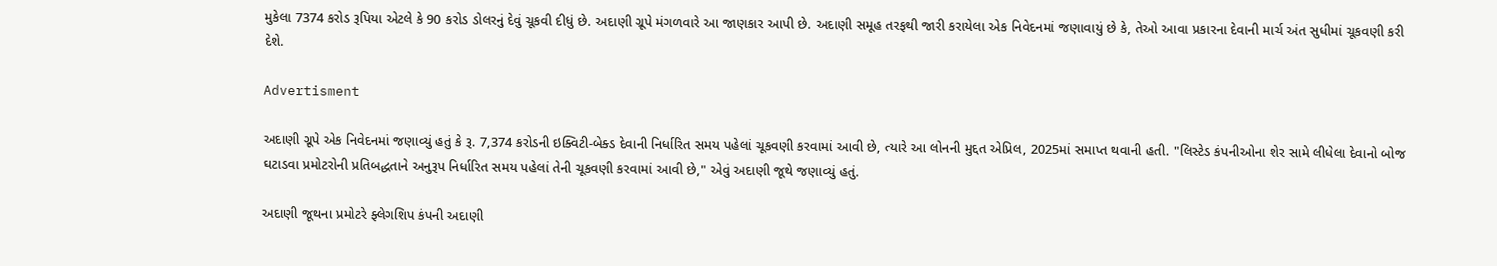મુકેલા 7374 કરોડ રૂપિયા એટલે કે 90 કરોડ ડોલરનું દેવું ચૂકવી દીધું છે. અદાણી ગ્રૂપે મંગળવારે આ જાણકાર આપી છે. અદાણી સમૂહ તરફથી જારી કરાયેલા એક નિવેદનમાં જણાવાયું છે કે, તેઓ આવા પ્રકારના દેવાની માર્ચ અંત સુધીમાં ચૂકવણી કરી દેશે.

Advertisment

અદાણી ગ્રૂપે એક નિવેદનમાં જણાવ્યું હતું કે રૂ. 7,374 કરોડની ઇક્વિટી-બેક્ડ દેવાની નિર્ધારિત સમય પહેલાં ચૂકવણી કરવામાં આવી છે, ત્યારે આ લોનની મુદ્દત એપ્રિલ, 2025માં સમાપ્ત થવાની હતી. "લિસ્ટેડ કંપનીઓના શેર સામે લીધેલા દેવાનો બોજ ઘટાડવા પ્રમોટરોની પ્રતિબદ્ધતાને અનુરૂપ નિર્ધારિત સમય પહેલાં તેની ચૂકવણી કરવામાં આવી છે," એવું અદાણી જૂથે જણાવ્યું હતું.

અદાણી જૂથના પ્રમોટરે ફ્લેગશિપ કંપની અદાણી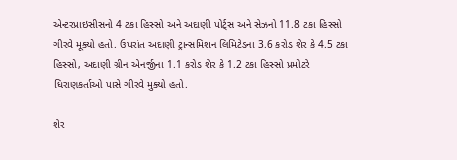એન્ટરપ્રાઇસીસનો 4 ટકા હિસ્સો અને અદાણી પોર્ટ્સ અને સેઝનો 11.8 ટકા હિસ્સો ગીરવે મૂક્યો હતો. ઉપરાંત અદાણી ટ્રાન્સમિશન લિમિટેડના 3.6 કરોડ શેર કે 4.5 ટકા હિસ્સો, અદાણી ગ્રીન એનર્જીના 1.1 કરોડ શેર કે 1.2 ટકા હિસ્સો પ્રમોટરે ધિરાણકર્તાઓ પાસે ગીરવે મુક્યો હતો.

શેર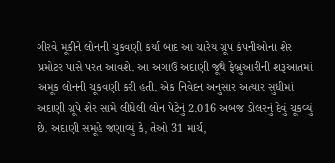ગીરવે મૂકીને લોનની ચુકવણી કર્યા બાદ આ ચારેય ગ્રૂપ કંપનીઓના શેર પ્રમોટર પાસે પરત આવશે. આ અગાઉ અદાણી જૂથે ફેબ્રુઆરીની શરૂઆતમાં અમૂક લોનની ચૂકવણી કરી હતી. એક નિવેદન અનુસાર અત્યાર સુધીમાં અદાણી ગ્રૂપે શેર સામે લીધેલી લોન પેટેનું 2.016 અબજ ડોલરનું દેવું ચૂકવ્યું છે. અદાણી સમૂહે જણાવ્યું કે, તેઓ 31 માર્ચ,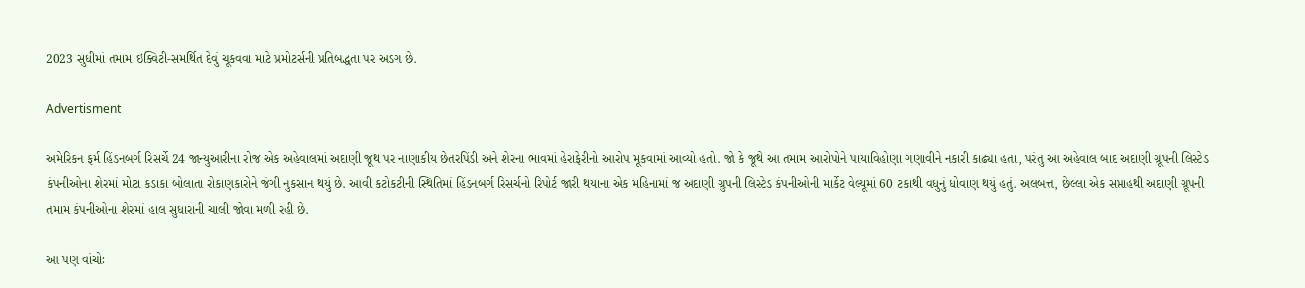2023 સુધીમાં તમામ ઇક્વિટી-સમર્થિત દેવું ચૂકવવા માટે પ્રમોટર્સની પ્રતિબદ્ધતા પર અડગ છે.

Advertisment

અમેરિકન ફર્મ હિંડનબર્ગ રિસર્ચે 24 જાન્યુઆરીના રોજ એક અહેવાલમાં અદાણી જૂથ પર નાણાકીય છેતરપિંડી અને શેરના ભાવમાં હેરાફેરીનો આરોપ મૂકવામાં આવ્યો હતો. જો કે જૂથે આ તમામ આરોપોને પાયાવિહોણા ગણાવીને નકારી કાઢ્યા હતા, પરંતુ આ અહેવાલ બાદ અદાણી ગ્રૂપની લિસ્ટેડ કંપનીઓના શેરમાં મોટા કડાકા બોલાતા રોકાણકારોને જંગી નુકસાન થયું છે. આવી કટોકટીની સ્થિતિમાં હિંડનબર્ગ રિસર્ચનો રિપોર્ટ જારી થયાના એક મહિનામાં જ અદાણી ગ્રુપની લિસ્ટેડ કંપનીઓની માર્કેટ વેલ્યૂમાં 60 ટકાથી વધુનું ધોવાણ થયું હતું. અલબત્ત, છેલ્લા એક સપ્તાહથી અદાણી ગ્રૂપની તમામ કંપનીઓના શેરમાં હાલ સુધારાની ચાલી જોવા મળી રહી છે.

આ પણ વાંચોઃ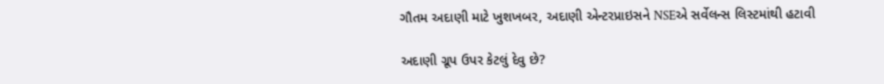ગૌતમ અદાણી માટે ખુશખબર, અદાણી એન્ટરપ્રાઇસને NSEએ સર્વેલન્સ લિસ્ટમાંથી હટાવી

અદાણી ગ્રૂપ ઉપર કેટલું દેવુ છે?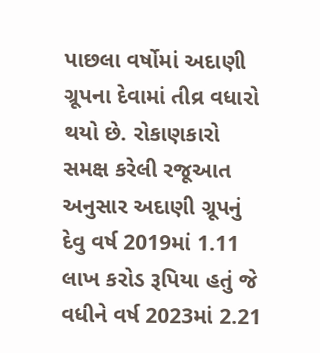પાછલા વર્ષોમાં અદાણી ગ્રૂપના દેવામાં તીવ્ર વધારો થયો છે. રોકાણકારો સમક્ષ કરેલી રજૂઆત અનુસાર અદાણી ગ્રૂપનું દેવુ વર્ષ 2019માં 1.11 લાખ કરોડ રૂપિયા હતું જે વધીને વર્ષ 2023માં 2.21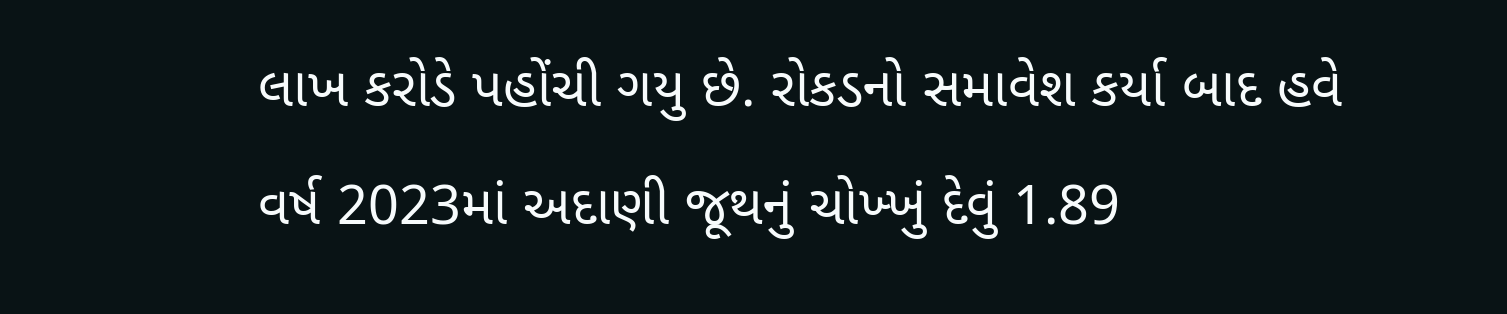લાખ કરોડે પહોંચી ગયુ છે. રોકડનો સમાવેશ કર્યા બાદ હવે વર્ષ 2023માં અદાણી જૂથનું ચોખ્ખું દેવું 1.89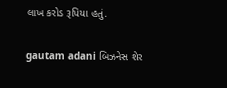લાખ કરોડ રૂપિયા હતું.

gautam adani બિઝનેસ શેર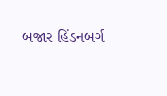બજાર હિંડનબર્ગ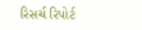રિસર્ચ રિપોર્ટ